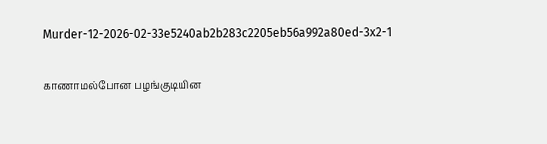Murder-12-2026-02-33e5240ab2b283c2205eb56a992a80ed-3x2-1

காணாமல்போன பழங்குடியின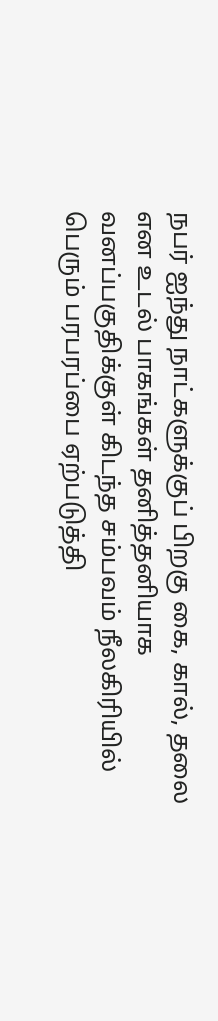நபர் ஐந்து நாட்களுக்குப் பிறகு கை, கால், தலை என உடல் பாகங்கள் தனித்தனியாக வனப்பகுதிக்குள் கிடந்த சம்பவம் நீலகிரியில் பெரும் பரபரப்பை ஏற்படுத்தி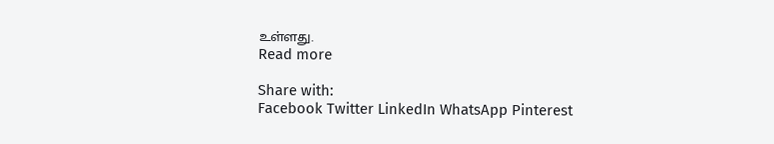உள்ளது.
Read more

Share with:
Facebook Twitter LinkedIn WhatsApp Pinterest